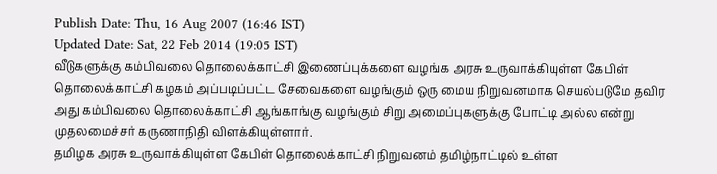Publish Date: Thu, 16 Aug 2007 (16:46 IST)
Updated Date: Sat, 22 Feb 2014 (19:05 IST)
வீடுகளுக்கு கம்பிவலை தொலைக்காட்சி இணைப்புக்களை வழங்க அரசு உருவாக்கியுள்ள கேபிள் தொலைக்காட்சி கழகம் அப்படிப்பட்ட சேவைகளை வழங்கும் ஒரு மைய நிறுவனமாக செயல்படுமே தவிர அது கம்பிவலை தொலைக்காட்சி ஆங்காங்கு வழங்கும் சிறு அமைப்புகளுக்கு போட்டி அல்ல என்று முதலமைச்சர் கருணாநிதி விளக்கியுள்ளார்.
தமிழக அரசு உருவாக்கியுள்ள கேபிள் தொலைக்காட்சி நிறுவனம் தமிழ்நாட்டில் உள்ள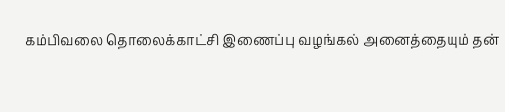கம்பிவலை தொலைக்காட்சி இணைப்பு வழங்கல் அனைத்தையும் தன்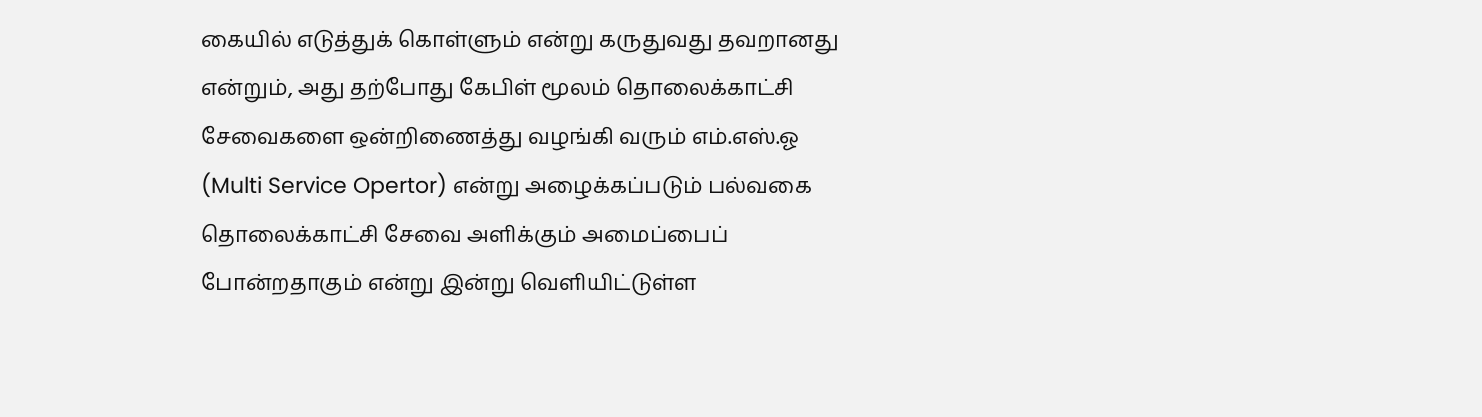கையில் எடுத்துக் கொள்ளும் என்று கருதுவது தவறானது என்றும், அது தற்போது கேபிள் மூலம் தொலைக்காட்சி சேவைகளை ஒன்றிணைத்து வழங்கி வரும் எம்.எஸ்.ஓ (Multi Service Opertor) என்று அழைக்கப்படும் பல்வகை தொலைக்காட்சி சேவை அளிக்கும் அமைப்பைப் போன்றதாகும் என்று இன்று வெளியிட்டுள்ள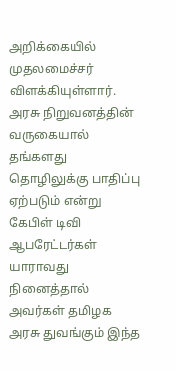அறிக்கையில் முதலமைச்சர் விளக்கியுள்ளார்.
அரசு நிறுவனத்தின் வருகையால் தங்களது தொழிலுக்கு பாதிப்பு ஏற்படும் என்று கேபிள் டிவி ஆபரேட்டர்கள் யாராவது நினைத்தால் அவர்கள் தமிழக அரசு துவங்கும் இந்த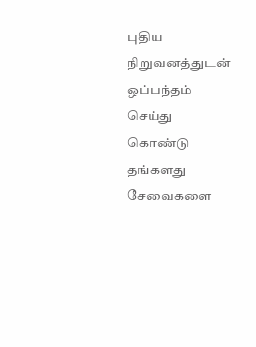புதிய நிறுவனத்துடன் ஒப்பந்தம் செய்து கொண்டு தங்களது சேவைகளை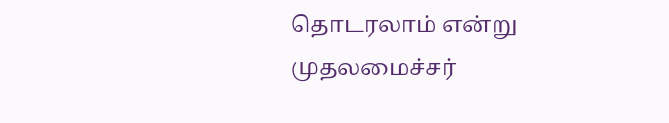தொடரலாம் என்று முதலமைச்சர்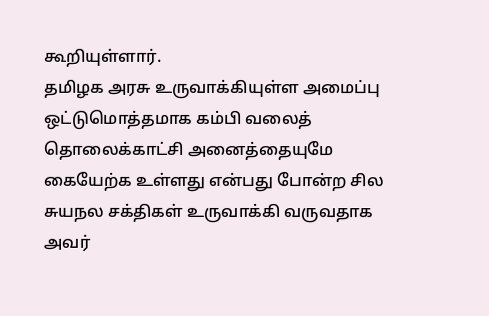கூறியுள்ளார்.
தமிழக அரசு உருவாக்கியுள்ள அமைப்பு ஒட்டுமொத்தமாக கம்பி வலைத் தொலைக்காட்சி அனைத்தையுமே கையேற்க உள்ளது என்பது போன்ற சில சுயநல சக்திகள் உருவாக்கி வருவதாக அவர்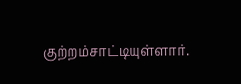குற்றம்சாட்டியுள்ளார்.